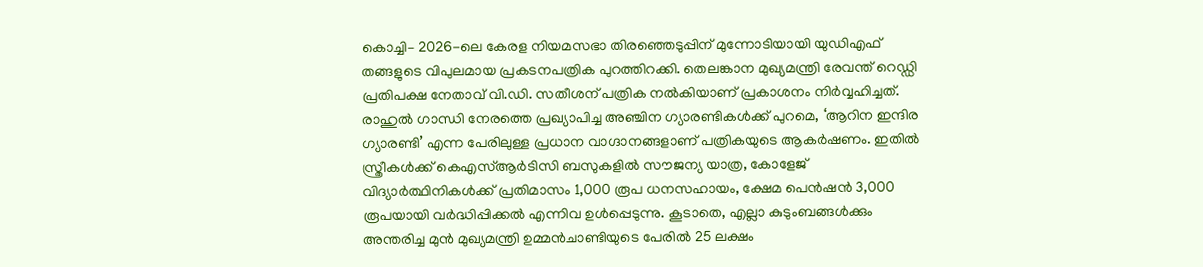കൊച്ചി– 2026-ലെ കേരള നിയമസഭാ തിരഞ്ഞെടുപ്പിന് മുന്നോടിയായി യുഡിഎഫ് തങ്ങളുടെ വിപുലമായ പ്രകടനപത്രിക പുറത്തിറക്കി. തെലങ്കാന മുഖ്യമന്ത്രി രേവന്ത് റെഡ്ഡി പ്രതിപക്ഷ നേതാവ് വി.ഡി. സതീശന് പത്രിക നൽകിയാണ് പ്രകാശനം നിർവ്വഹിച്ചത്. രാഹുൽ ഗാന്ധി നേരത്തെ പ്രഖ്യാപിച്ച അഞ്ചിന ഗ്യാരണ്ടികൾക്ക് പുറമെ, ‘ആറിന ഇന്ദിര ഗ്യാരണ്ടി’ എന്ന പേരിലുള്ള പ്രധാന വാഗ്ദാനങ്ങളാണ് പത്രികയുടെ ആകർഷണം. ഇതിൽ സ്ത്രീകൾക്ക് കെഎസ്ആർടിസി ബസുകളിൽ സൗജന്യ യാത്ര, കോളേജ് വിദ്യാർത്ഥിനികൾക്ക് പ്രതിമാസം 1,000 രൂപ ധനസഹായം, ക്ഷേമ പെൻഷൻ 3,000 രൂപയായി വർദ്ധിപ്പിക്കൽ എന്നിവ ഉൾപ്പെടുന്നു. കൂടാതെ, എല്ലാ കുടുംബങ്ങൾക്കും അന്തരിച്ച മുൻ മുഖ്യമന്ത്രി ഉമ്മൻചാണ്ടിയുടെ പേരിൽ 25 ലക്ഷം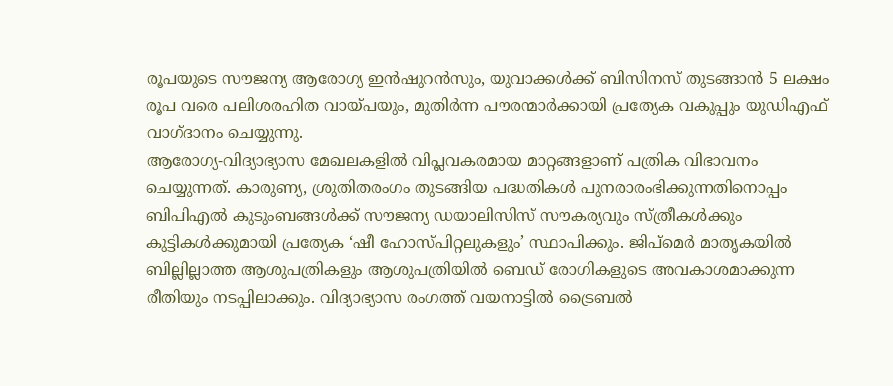രൂപയുടെ സൗജന്യ ആരോഗ്യ ഇൻഷുറൻസും, യുവാക്കൾക്ക് ബിസിനസ് തുടങ്ങാൻ 5 ലക്ഷം രൂപ വരെ പലിശരഹിത വായ്പയും, മുതിർന്ന പൗരന്മാർക്കായി പ്രത്യേക വകുപ്പും യുഡിഎഫ് വാഗ്ദാനം ചെയ്യുന്നു.
ആരോഗ്യ-വിദ്യാഭ്യാസ മേഖലകളിൽ വിപ്ലവകരമായ മാറ്റങ്ങളാണ് പത്രിക വിഭാവനം ചെയ്യുന്നത്. കാരുണ്യ, ശ്രുതിതരംഗം തുടങ്ങിയ പദ്ധതികൾ പുനരാരംഭിക്കുന്നതിനൊപ്പം ബിപിഎൽ കുടുംബങ്ങൾക്ക് സൗജന്യ ഡയാലിസിസ് സൗകര്യവും സ്ത്രീകൾക്കും കുട്ടികൾക്കുമായി പ്രത്യേക ‘ഷീ ഹോസ്പിറ്റലുകളും’ സ്ഥാപിക്കും. ജിപ്മെർ മാതൃകയിൽ ബില്ലില്ലാത്ത ആശുപത്രികളും ആശുപത്രിയിൽ ബെഡ് രോഗികളുടെ അവകാശമാക്കുന്ന രീതിയും നടപ്പിലാക്കും. വിദ്യാഭ്യാസ രംഗത്ത് വയനാട്ടിൽ ട്രൈബൽ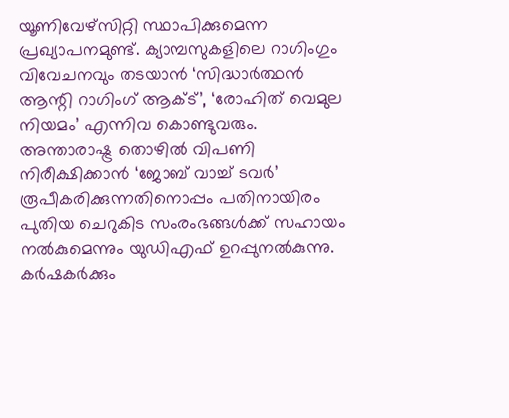യൂണിവേഴ്സിറ്റി സ്ഥാപിക്കുമെന്ന പ്രഖ്യാപനമുണ്ട്. ക്യാമ്പസുകളിലെ റാഗിംഗും വിവേചനവും തടയാൻ ‘സിദ്ധാർത്ഥൻ ആന്റി റാഗിംഗ് ആക്ട്’, ‘രോഹിത് വെമുല നിയമം’ എന്നിവ കൊണ്ടുവരും. അന്താരാഷ്ട്ര തൊഴിൽ വിപണി നിരീക്ഷിക്കാൻ ‘ജോബ് വാച്ച് ടവർ’ രൂപീകരിക്കുന്നതിനൊപ്പം പതിനായിരം പുതിയ ചെറുകിട സംരംഭങ്ങൾക്ക് സഹായം നൽകുമെന്നും യുഡിഎഫ് ഉറപ്പുനൽകുന്നു.
കർഷകർക്കും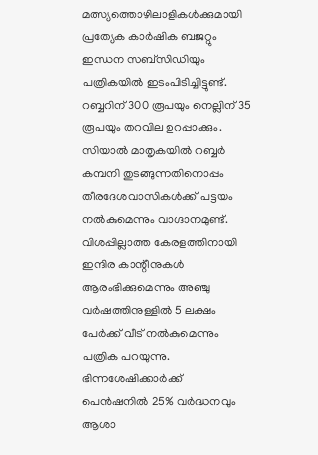മത്സ്യത്തൊഴിലാളികൾക്കുമായി പ്രത്യേക കാർഷിക ബജറ്റും ഇന്ധന സബ്സിഡിയും പത്രികയിൽ ഇടംപിടിച്ചിട്ടുണ്ട്. റബ്ബറിന് 300 രൂപയും നെല്ലിന് 35 രൂപയും തറവില ഉറപ്പാക്കും. സിയാൽ മാതൃകയിൽ റബ്ബർ കമ്പനി തുടങ്ങുന്നതിനൊപ്പം തീരദേശവാസികൾക്ക് പട്ടയം നൽകുമെന്നും വാഗ്ദാനമുണ്ട്. വിശപ്പില്ലാത്ത കേരളത്തിനായി ഇന്ദിര കാന്റീനുകൾ ആരംഭിക്കുമെന്നും അഞ്ചു വർഷത്തിനുള്ളിൽ 5 ലക്ഷം പേർക്ക് വീട് നൽകുമെന്നും പത്രിക പറയുന്നു. ഭിന്നശേഷിക്കാർക്ക് പെൻഷനിൽ 25% വർദ്ധനവും ആശാ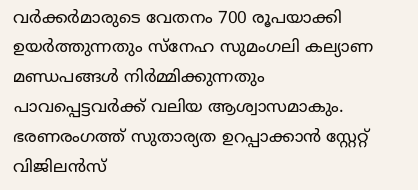വർക്കർമാരുടെ വേതനം 700 രൂപയാക്കി ഉയർത്തുന്നതും സ്നേഹ സുമംഗലി കല്യാണ മണ്ഡപങ്ങൾ നിർമ്മിക്കുന്നതും പാവപ്പെട്ടവർക്ക് വലിയ ആശ്വാസമാകും.
ഭരണരംഗത്ത് സുതാര്യത ഉറപ്പാക്കാൻ സ്റ്റേറ്റ് വിജിലൻസ്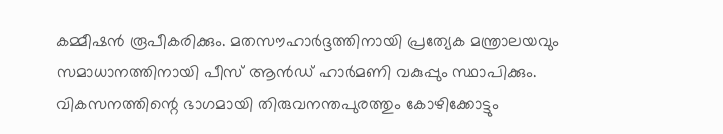കമ്മീഷൻ രൂപീകരിക്കും. മതസൗഹാർദ്ദത്തിനായി പ്രത്യേക മന്ത്രാലയവും സമാധാനത്തിനായി പീസ് ആൻഡ് ഹാർമണി വകുപ്പും സ്ഥാപിക്കും. വികസനത്തിന്റെ ഭാഗമായി തിരുവനന്തപുരത്തും കോഴിക്കോട്ടും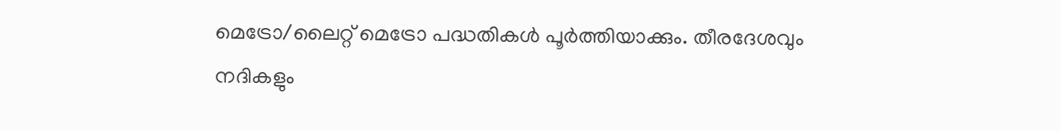മെട്രോ/ലൈറ്റ് മെട്രോ പദ്ധതികൾ പൂർത്തിയാക്കും. തീരദേശവും നദികളും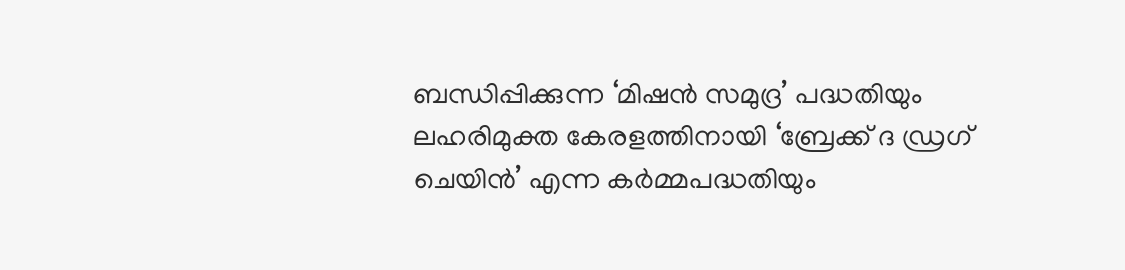ബന്ധിപ്പിക്കുന്ന ‘മിഷൻ സമുദ്ര’ പദ്ധതിയും ലഹരിമുക്ത കേരളത്തിനായി ‘ബ്രേക്ക് ദ ഡ്രഗ് ചെയിൻ’ എന്ന കർമ്മപദ്ധതിയും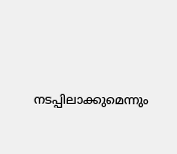നടപ്പിലാക്കുമെന്നും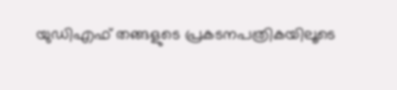യുഡിഎഫ് തങ്ങളുടെ പ്രകടനപത്രികയിലൂടെ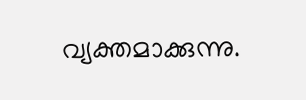വ്യക്തമാക്കുന്നു.